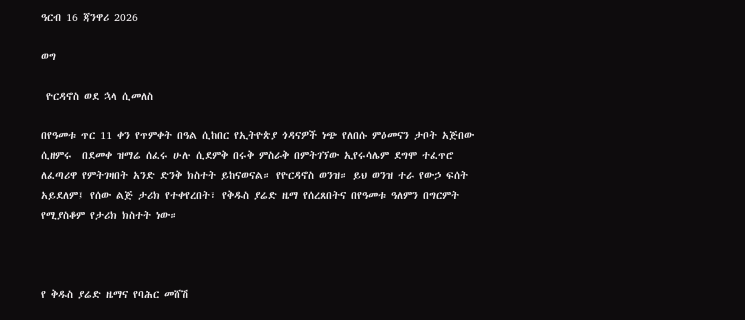ዓርብ 16 ጃንዋሪ 2026

ወግ

 ዮርዳኖስ ወደ ኋላ ሲመለስ

በየዓመቱ ጥር 11 ቀን የጥምቀት በዓል ሲከበር የኢትዮጵያ ጎዳናዎች ነጭ የለበሱ ምዕመናን ታቦት አጅበው ሲዘምሩ  በደመቀ ዝማሬ ሰፈሩ ሁሉ ሲደምቅ በሩቅ ምስራቅ በምትገኘው ኢየሩሳሌም ደግሞ ተፈጥሮ ለፈጣሪዋ የምትገዛበት አንድ ድንቅ ክስተት ይከናወናል። የዮርዳኖስ ወንዝ። ይህ ወንዝ ተራ የውኃ ፍሰት አይደለም፤ የሰው ልጅ ታሪክ የተቀየረበት፣ የቅዱስ ያሬድ ዜማ የሰረጸበትና በየዓመቱ ዓለምን በግርምት የሚያስቆም የታሪክ ክስተት ነው።



የ ቅዱስ ያሬድ ዜማና የባሕር መሸሽ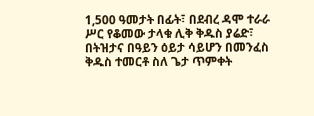1,500 ዓመታት በፊት፣ በደብረ ዳሞ ተራራ ሥር የቆመው ታላቁ ሊቅ ቅዱስ ያሬድ፣ በትዝታና በዓይን ዕይታ ሳይሆን በመንፈስ ቅዱስ ተመርቶ ስለ ጌታ ጥምቀት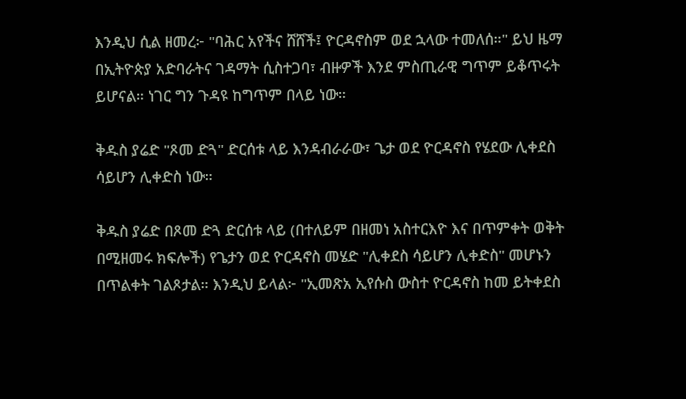እንዲህ ሲል ዘመረ፦ "ባሕር አየችና ሸሸች፤ ዮርዳኖስም ወደ ኋላው ተመለሰ።" ይህ ዜማ በኢትዮጵያ አድባራትና ገዳማት ሲስተጋባ፣ ብዙዎች እንደ ምስጢራዊ ግጥም ይቆጥሩት ይሆናል። ነገር ግን ጉዳዩ ከግጥም በላይ ነው።

ቅዱስ ያሬድ "ጾመ ድጓ" ድርሰቱ ላይ እንዳብራራው፣ ጌታ ወደ ዮርዳኖስ የሄደው ሊቀደስ ሳይሆን ሊቀድስ ነው።

ቅዱስ ያሬድ በጾመ ድጓ ድርሰቱ ላይ (በተለይም በዘመነ አስተርእዮ እና በጥምቀት ወቅት በሚዘመሩ ክፍሎች) የጌታን ወደ ዮርዳኖስ መሄድ "ሊቀደስ ሳይሆን ሊቀድስ" መሆኑን በጥልቀት ገልጾታል። እንዲህ ይላል፦ "ኢመጽአ ኢየሱስ ውስተ ዮርዳኖስ ከመ ይትቀደስ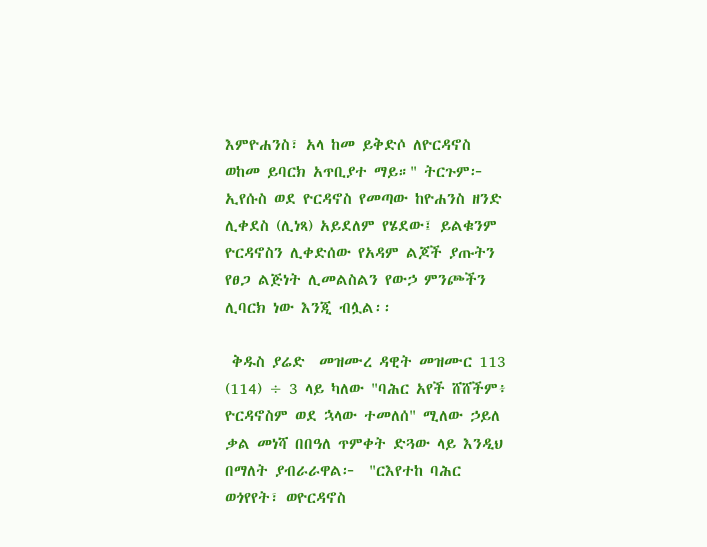እምዮሐንስ፣ አላ ከመ ይቅድሶ ለዮርዳኖስ ወከመ ይባርክ አጥቢያተ ማይ።" ትርጉም፦ ኢየሱስ ወደ ዮርዳኖስ የመጣው ከዮሐንስ ዘንድ ሊቀደስ (ሊነጻ) አይደለም የሄደው፤ ይልቁንም ዮርዳኖስን ሊቀድሰው የአዳም ልጆች ያጡትን የፀጋ ልጅነት ሊመልስልን የውኃ ምንጮችን ሊባርክ ነው እንጂ ብሏል፡፡

 ቅዱስ ያሬድ  መዝሙረ ዳዊት መዝሙር 113 (114) ÷ 3 ላይ ካለው "ባሕር አየች ሸሸችም፥ ዮርዳኖስም ወደ ኋላው ተመለሰ" ሚለው ኃይለ ቃል መነሻ በበዓለ ጥምቀት ድጓው ላይ እንዲህ በማለት ያብራራዋል፦  "ርእየተከ ባሕር ወጎየየት፣ ወዮርዳኖስ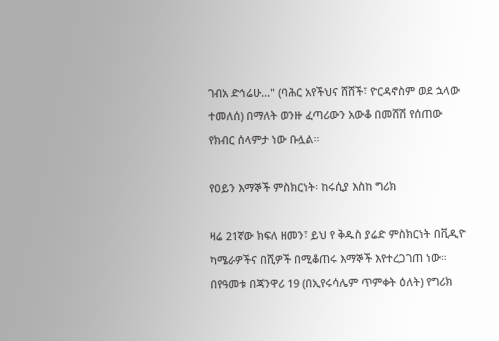ገብአ ድኅሬሁ..." (ባሕር አየችህና ሸሸች፣ ዮርዳኖስም ወደ ኋላው ተመለሰ) በማለት ወንዙ ፈጣሪውን አውቆ በመሸሽ የሰጠው የክብር ሰላምታ ነው ቡሏል።

የዐይን እማኞች ምስክርነት፡ ከሩሲያ እስከ ግሪክ

ዛሬ 21ኛው ክፍለ ዘመን፣ ይህ የ ቅዱስ ያሬድ ምስክርነት በቪዲዮ ካሜራዎችና በሺዎች በሚቆጠሩ እማኞች እየተረጋገጠ ነው። በየዓመቱ በጃንዋሪ 19 (በኢየሩሳሌም ጥምቀት ዕለት) የግሪክ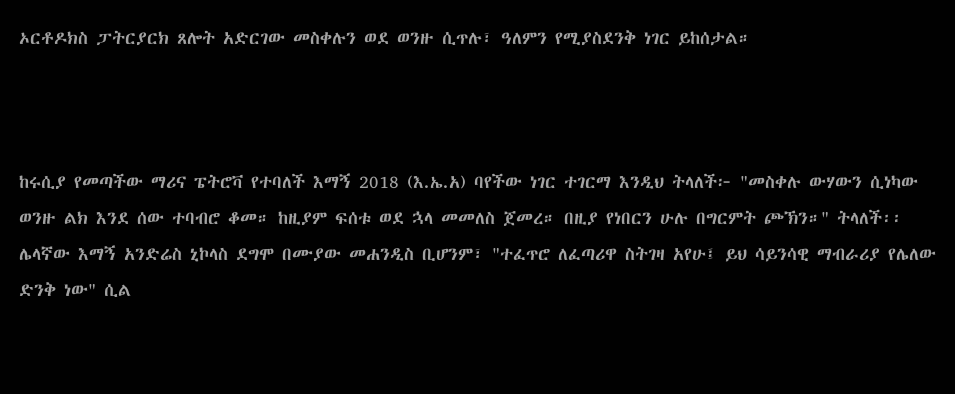ኦርቶዶክስ ፓትርያርክ ጸሎት አድርገው መስቀሉን ወደ ወንዙ ሲጥሉ፣ ዓለምን የሚያስደንቅ ነገር ይከሰታል።



ከሩሲያ የመጣችው ማሪና ፔትሮቫ የተባለች እማኝ 2018 (እ.ኤ.አ) ባየችው ነገር ተገርማ እንዲህ ትላለች፦ "መስቀሉ ውሃውን ሲነካው ወንዙ ልክ እንደ ሰው ተባብሮ ቆመ። ከዚያም ፍሰቱ ወደ ኋላ መመለስ ጀመረ። በዚያ የነበርን ሁሉ በግርምት ጮኽን።" ትላለች፡፡ ሌላኛው እማኝ አንድሬስ ኒኮላስ ደግሞ በሙያው መሐንዲስ ቢሆንም፣ "ተፈጥሮ ለፈጣሪዋ ስትገዛ አየሁ፤ ይህ ሳይንሳዊ ማብራሪያ የሌለው ድንቅ ነው" ሲል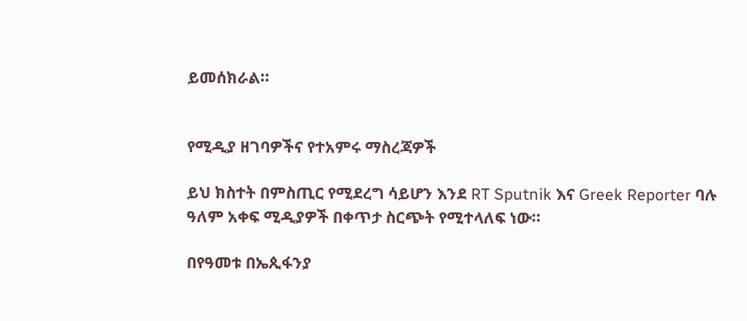ይመሰክራል።


የሚዲያ ዘገባዎችና የተአምሩ ማስረጃዎች

ይህ ክስተት በምስጢር የሚደረግ ሳይሆን እንደ RT Sputnik እና Greek Reporter ባሉ ዓለም አቀፍ ሚዲያዎች በቀጥታ ስርጭት የሚተላለፍ ነው።

በየዓመቱ በኤጲፋንያ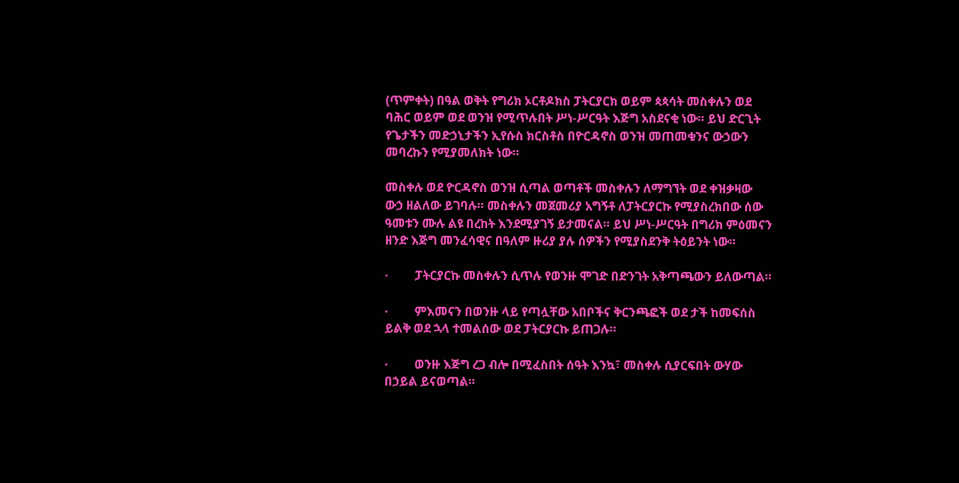(ጥምቀት) በዓል ወቅት የግሪክ ኦርቶዶክስ ፓትርያርክ ወይም ጳጳሳት መስቀሉን ወደ ባሕር ወይም ወደ ወንዝ የሚጥሉበት ሥነ-ሥርዓት እጅግ አስደናቂ ነው። ይህ ድርጊት የጌታችን መድኃኒታችን ኢየሱስ ክርስቶስ በዮርዳኖስ ወንዝ መጠመቁንና ውኃውን መባረኩን የሚያመለክት ነው።

መስቀሉ ወደ ዮርዳኖስ ወንዝ ሲጣል ወጣቶች መስቀሉን ለማግኘት ወደ ቀዝቃዛው ውኃ ዘልለው ይገባሉ። መስቀሉን መጀመሪያ አግኝቶ ለፓትርያርኩ የሚያስረክበው ሰው ዓመቱን ሙሉ ልዩ በረከት እንደሚያገኝ ይታመናል። ይህ ሥነ-ሥርዓት በግሪክ ምዕመናን ዘንድ እጅግ መንፈሳዊና በዓለም ዙሪያ ያሉ ሰዎችን የሚያስደንቅ ትዕይንት ነው።

·         ፓትርያርኩ መስቀሉን ሲጥሉ የወንዙ ሞገድ በድንገት አቅጣጫውን ይለውጣል።

·         ምእመናን በወንዙ ላይ የጣሏቸው አበቦችና ቅርንጫፎች ወደ ታች ከመፍሰስ ይልቅ ወደ ኋላ ተመልሰው ወደ ፓትርያርኩ ይጠጋሉ።

·         ወንዙ እጅግ ረጋ ብሎ በሚፈስበት ሰዓት እንኳ፣ መስቀሉ ሲያርፍበት ውሃው በኃይል ይናወጣል።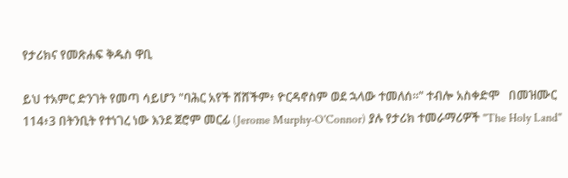የታሪክና የመጽሐፍ ቅዱስ ዋቢ

ይህ ተአምር ድንገት የመጣ ሳይሆን "ባሕር አየች ሸሸችም፥ ዮርዳኖስም ወደ ኋላው ተመለሰ።" ተብሎ አስቀድሞ   በመዝሙር 114፥3 በትንቢት የተነገረ ነው እንደ ጀሮም መርፊ (Jerome Murphy-O'Connor) ያሉ የታሪክ ተመራማሪዎች "The Holy Land"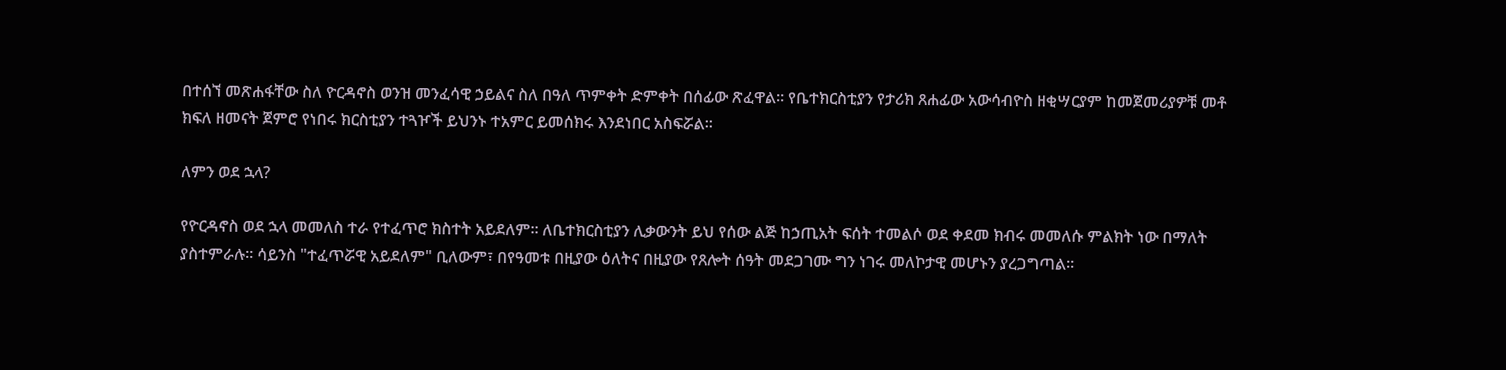በተሰኘ መጽሐፋቸው ስለ ዮርዳኖስ ወንዝ መንፈሳዊ ኃይልና ስለ በዓለ ጥምቀት ድምቀት በሰፊው ጽፈዋል። የቤተክርስቲያን የታሪክ ጸሐፊው አውሳብዮስ ዘቂሣርያም ከመጀመሪያዎቹ መቶ ክፍለ ዘመናት ጀምሮ የነበሩ ክርስቲያን ተጓዦች ይህንኑ ተአምር ይመሰክሩ እንደነበር አስፍሯል።

ለምን ወደ ኋላ?

የዮርዳኖስ ወደ ኋላ መመለስ ተራ የተፈጥሮ ክስተት አይደለም። ለቤተክርስቲያን ሊቃውንት ይህ የሰው ልጅ ከኃጢአት ፍሰት ተመልሶ ወደ ቀደመ ክብሩ መመለሱ ምልክት ነው በማለት ያስተምራሉ። ሳይንስ "ተፈጥሯዊ አይደለም" ቢለውም፣ በየዓመቱ በዚያው ዕለትና በዚያው የጸሎት ሰዓት መደጋገሙ ግን ነገሩ መለኮታዊ መሆኑን ያረጋግጣል።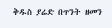ቅዱስ ያሬድ በጥንት ዘመን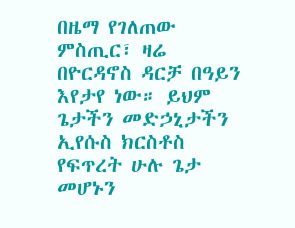በዜማ የገለጠው ምስጢር፣ ዛሬ በዮርዳኖስ ዳርቻ በዓይን እየታየ ነው። ይህም ጌታችን መድኃኒታችን ኢየሱስ ክርስቶስ የፍጥረት ሁሉ ጌታ መሆኑን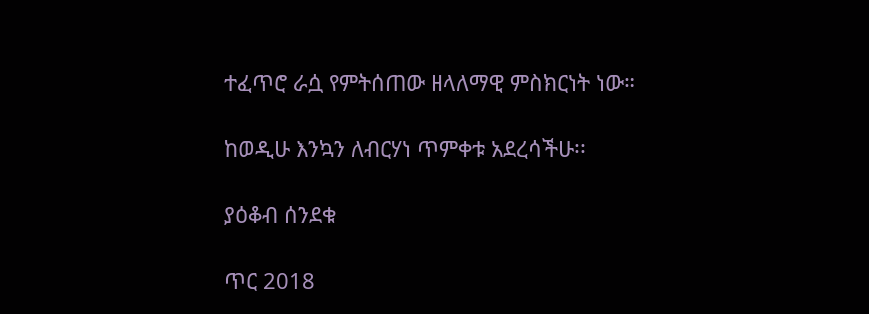ተፈጥሮ ራሷ የምትሰጠው ዘላለማዊ ምስክርነት ነው።

ከወዲሁ እንኳን ለብርሃነ ጥምቀቱ አደረሳችሁ፡፡

ያዕቆብ ሰንደቁ

ጥር 2018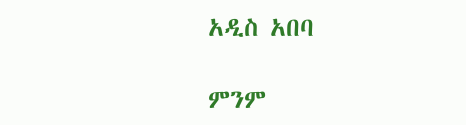አዲስ አበባ

ምንም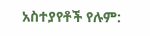አስተያየቶች የሉም: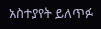አስተያየት ይለጥፉ